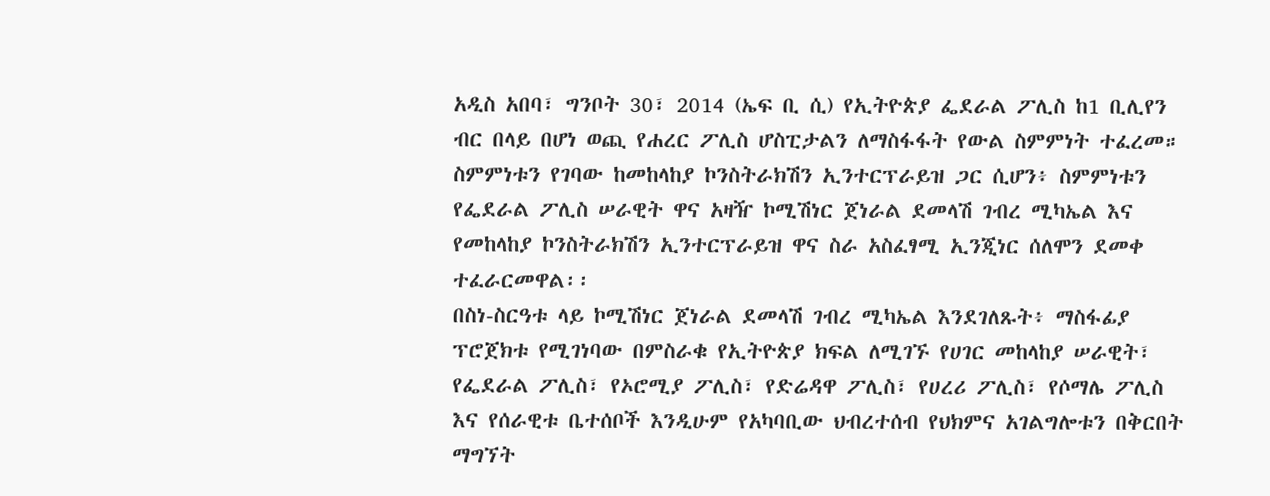አዲስ አበባ፣ ግንቦት 30፣ 2014 (ኤፍ ቢ ሲ) የኢትዮጵያ ፌደራል ፖሊስ ከ1 ቢሊየን ብር በላይ በሆነ ወጪ የሐረር ፖሊስ ሆስፒታልን ለማስፋፋት የውል ስምምነት ተፈረመ።
ስምምነቱን የገባው ከመከላከያ ኮንስትራክሽን ኢንተርፕራይዝ ጋር ሲሆን፥ ስምምነቱን የፌደራል ፖሊስ ሠራዊት ዋና አዛዥ ኮሚሽነር ጀነራል ደመላሽ ገብረ ሚካኤል እና የመከላከያ ኮንስትራክሽን ኢንተርፕራይዝ ዋና ስራ አስፈፃሚ ኢንጂነር ሰለሞን ደመቀ ተፈራርመዋል፡፡
በስነ-ስርዓቱ ላይ ኮሚሽነር ጀነራል ደመላሽ ገብረ ሚካኤል እንደገለጹት፥ ማስፋፊያ ፕሮጀክቱ የሚገነባው በምስራቁ የኢትዮጵያ ክፍል ለሚገኙ የሀገር መከላከያ ሠራዊት፣ የፌደራል ፖሊስ፣ የኦሮሚያ ፖሊስ፣ የድሬዳዋ ፖሊስ፣ የሀረሪ ፖሊስ፣ የሶማሌ ፖሊስ እና የሰራዊቱ ቤተሰቦች እንዲሁም የአካባቢው ህብረተሰብ የህክምና አገልግሎቱን በቅርበት ማግኘት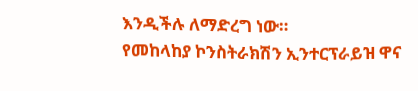እንዲችሉ ለማድረግ ነው።
የመከላከያ ኮንስትራክሽን ኢንተርፕራይዝ ዋና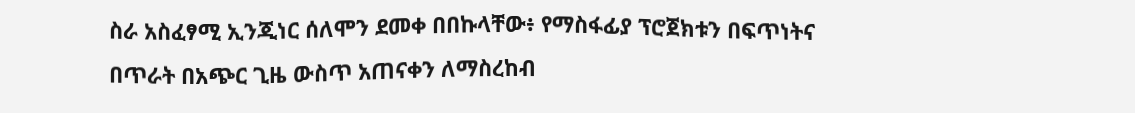ስራ አስፈፃሚ ኢንጂነር ሰለሞን ደመቀ በበኩላቸው፥ የማስፋፊያ ፕሮጀክቱን በፍጥነትና በጥራት በአጭር ጊዜ ውስጥ አጠናቀን ለማስረከብ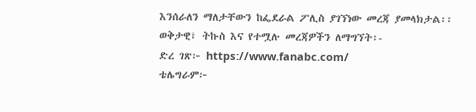እንሰራለን ማለታቸውን ከፌደራል ፖሊስ ያገኘነው መረጃ ያመላክታል፡፡
ወቅታዊ፣ ትኩስ እና የተሟሉ መረጃዎችን ለማግኘት፡-
ድረ ገጽ፦ https://www.fanabc.com/
ቴሌግራም፦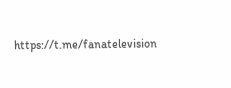https://t.me/fanatelevision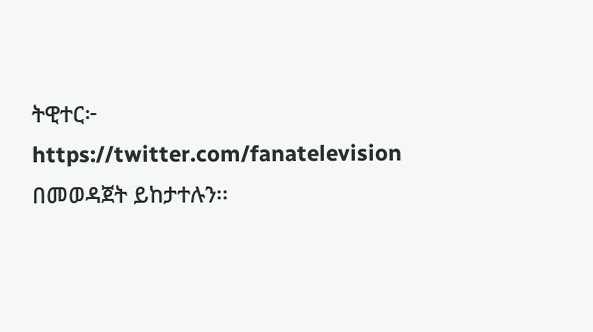ትዊተር፦ https://twitter.com/fanatelevision በመወዳጀት ይከታተሉን፡፡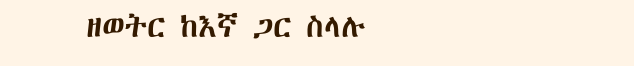ዘወትር ከእኛ ጋር ስላሉ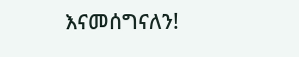እናመሰግናለን!